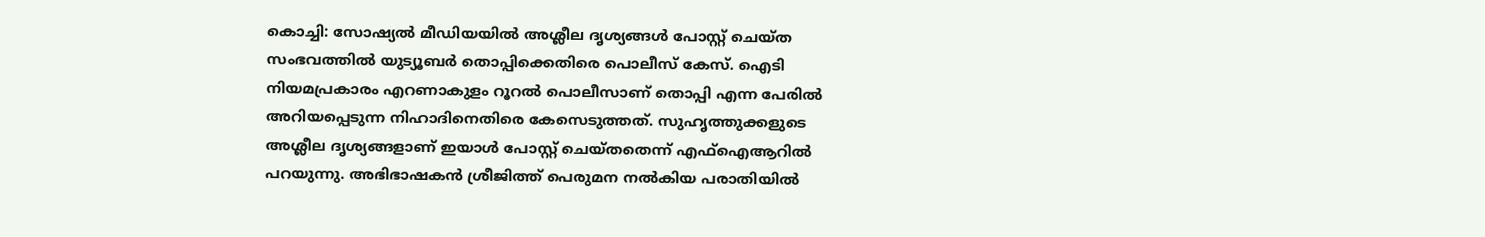കൊച്ചി: സോഷ്യൽ മീഡിയയിൽ അശ്ലീല ദൃശ്യങ്ങൾ പോസ്റ്റ് ചെയ്ത സംഭവത്തിൽ യുട്യൂബർ തൊപ്പിക്കെതിരെ പൊലീസ് കേസ്. ഐടി നിയമപ്രകാരം എറണാകുളം റൂറൽ പൊലീസാണ് തൊപ്പി എന്ന പേരിൽ അറിയപ്പെടുന്ന നിഹാദിനെതിരെ കേസെടുത്തത്. സുഹൃത്തുക്കളുടെ അശ്ലീല ദൃശ്യങ്ങളാണ് ഇയാൾ പോസ്റ്റ് ചെയ്തതെന്ന് എഫ്ഐആറിൽ പറയുന്നു. അഭിഭാഷകൻ ശ്രീജിത്ത് പെരുമന നൽകിയ പരാതിയിൽ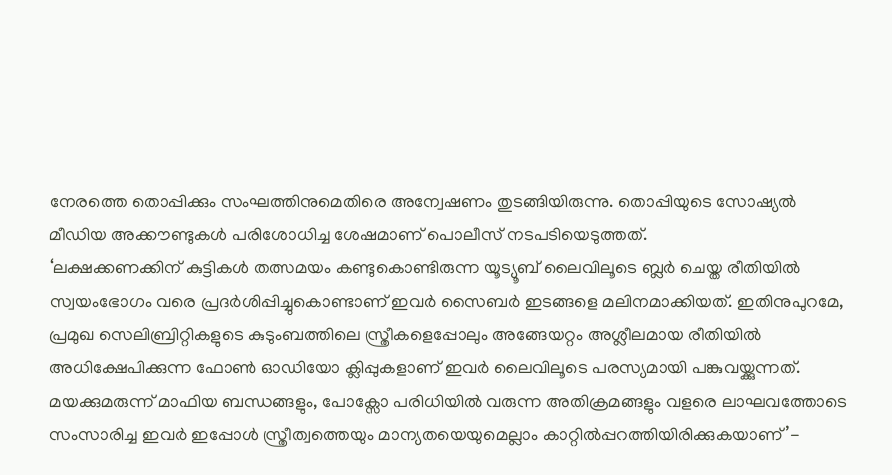നേരത്തെ തൊപ്പിക്കും സംഘത്തിനുമെതിരെ അന്വേഷണം തുടങ്ങിയിരുന്നു. തൊപ്പിയുടെ സോഷ്യൽ മീഡിയ അക്കൗണ്ടുകൾ പരിശോധിച്ച ശേഷമാണ് പൊലീസ് നടപടിയെടുത്തത്.
‘ലക്ഷക്കണക്കിന് കുട്ടികൾ തത്സമയം കണ്ടുകൊണ്ടിരുന്ന യൂട്യൂബ് ലൈവിലൂടെ ബ്ലർ ചെയ്ത രീതിയിൽ സ്വയംഭോഗം വരെ പ്രദർശിപ്പിച്ചുകൊണ്ടാണ് ഇവർ സൈബർ ഇടങ്ങളെ മലിനമാക്കിയത്. ഇതിനുപുറമേ, പ്രമുഖ സെലിബ്രിറ്റികളുടെ കുടുംബത്തിലെ സ്ത്രീകളെപ്പോലും അങ്ങേയറ്റം അശ്ലീലമായ രീതിയിൽ അധിക്ഷേപിക്കുന്ന ഫോൺ ഓഡിയോ ക്ലിപ്പുകളാണ് ഇവർ ലൈവിലൂടെ പരസ്യമായി പങ്കുവയ്ക്കുന്നത്. മയക്കുമരുന്ന് മാഫിയ ബന്ധങ്ങളും, പോക്സോ പരിധിയിൽ വരുന്ന അതിക്രമങ്ങളും വളരെ ലാഘവത്തോടെ സംസാരിച്ച ഇവർ ഇപ്പോൾ സ്ത്രീത്വത്തെയും മാന്യതയെയുമെല്ലാം കാറ്റിൽപ്പറത്തിയിരിക്കുകയാണ്’-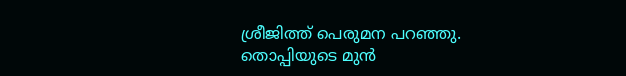ശ്രീജിത്ത് പെരുമന പറഞ്ഞു. തൊപ്പിയുടെ മുൻ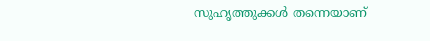സുഹൃത്തുക്കൾ തന്നെയാണ്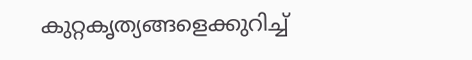കുറ്റകൃത്യങ്ങളെക്കുറിച്ച്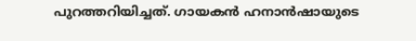പുറത്തറിയിച്ചത്. ഗായകൻ ഹനാൻഷായുടെ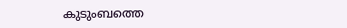കുടുംബത്തെ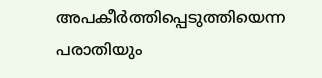അപകീർത്തിപ്പെടുത്തിയെന്ന പരാതിയും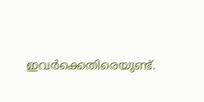ഇവർക്കെതിരെയുണ്ട്.